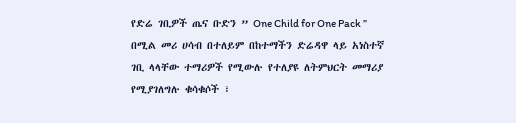የድሬ ገቢዎች ጤና ቡድን ” One Child for One Pack ” በሚል መሪ ሀሳብ በተለይም በከተማችን ድሬዳዋ ላይ አነስተኛ ገቢ ላላቸው ተማሪዎች የሚውሉ የተለያዩ ለትምህርት መማሪያ የሚያገለግሉ ቁሳቁሶች ፣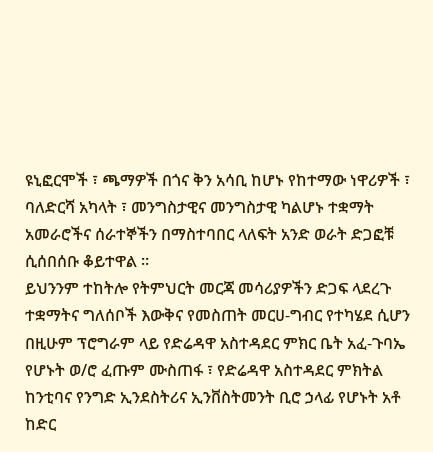ዩኒፎርሞች ፣ ጫማዎች በጎና ቅን አሳቢ ከሆኑ የከተማው ነዋሪዎች ፣ ባለድርሻ አካላት ፣ መንግስታዊና መንግስታዊ ካልሆኑ ተቋማት አመራሮችና ሰራተኞችን በማስተባበር ላለፍት አንድ ወራት ድጋፎቹ ሲሰበሰቡ ቆይተዋል ።
ይህንንም ተከትሎ የትምህርት መርጃ መሳሪያዎችን ድጋፍ ላደረጉ ተቋማትና ግለሰቦች እውቅና የመስጠት መርሀ-ግብር የተካሄደ ሲሆን በዚሁም ፕሮግራም ላይ የድሬዳዋ አስተዳደር ምክር ቤት አፈ-ጉባኤ የሆኑት ወ/ሮ ፈጡም ሙስጠፋ ፣ የድሬዳዋ አስተዳደር ምክትል ከንቲባና የንግድ ኢንደስትሪና ኢንቨስትመንት ቢሮ ኃላፊ የሆኑት አቶ ከድር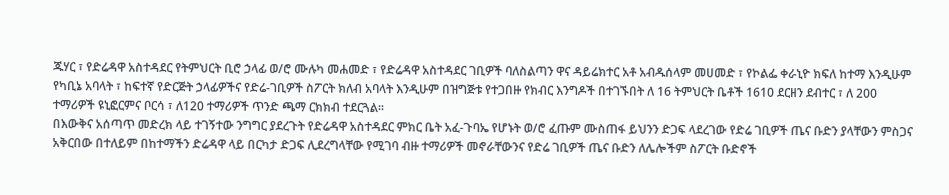ጁሃር ፣ የድሬዳዋ አስተዳደር የትምህርት ቢሮ ኃላፊ ወ/ሮ ሙሉካ መሐመድ ፣ የድሬዳዋ አስተዳደር ገቢዎች ባለስልጣን ዋና ዳይሬክተር አቶ አብዱሰላም መሀመድ ፣ የኮልፌ ቀራኒዮ ክፍለ ከተማ እንዲሁም የካቢኔ አባላት ፣ ከፍተኛ የድርጅት ኃላፊዎችና የድሬ-ገቢዎች ስፖርት ክለብ አባላት እንዲሁም በዝግጅቱ የተጋበዙ የክብር እንግዶች በተገኙበት ለ 16 ትምህርት ቤቶች 1610 ደርዘን ደብተር ፣ ለ 200 ተማሪዎች ዩኒፎርምና ቦርሳ ፣ ለ120 ተማሪዎች ጥንድ ጫማ ርክክብ ተደርጓል፡፡
በእውቅና አሰጣጥ መድረክ ላይ ተገኝተው ንግግር ያደረጉት የድሬዳዋ አስተዳደር ምክር ቤት አፈ-ጉባኤ የሆኑት ወ/ሮ ፈጡም ሙስጠፋ ይህንን ድጋፍ ላደረገው የድሬ ገቢዎች ጤና ቡድን ያላቸውን ምስጋና አቅርበው በተለይም በከተማችን ድሬዳዋ ላይ በርካታ ድጋፍ ሊደረግላቸው የሚገባ ብዙ ተማሪዎች መኖራቸውንና የድሬ ገቢዎች ጤና ቡድን ለሌሎችም ስፖርት ቡድኖች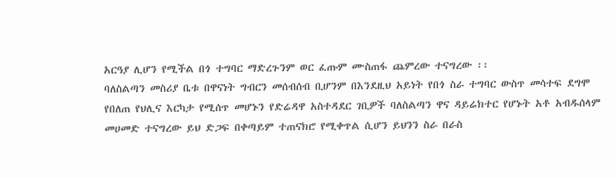አርዓያ ሊሆን የሚችል በጎ ተግባር ማድረጉንም ወር ፈጡም ሙስጠፋ ጨምረው ተናግረው ፡፡
ባለስልጣን መስሪያ ቤቱ በዋናነት ግብርን መሰብሰብ ቢሆንም በእንደዚህ አይነት የበጎ ስራ ተግባር ውስጥ መሳተፍ ደግሞ የበለጠ የህሊና እርካታ የሚሰጥ መሆኑን የድሬዳዋ አስተዳደር ገቢዎች ባለስልጣን ዋና ዳይሬክተር የሆኑት አቶ አብዱሰላም መሀመድ ተናግረው ይህ ድጋፍ በቀጣይም ተጠናክሮ የሚቀጥል ሲሆን ይህንን ስራ በራስ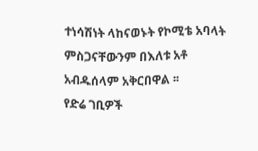ተነሳሽነት ላከናወኑት የኮሚቴ አባላት ምስጋናቸውንም በእለቱ አቶ አብዱሰላም አቅርበዋል ፡፡
የድሬ ገቢዎች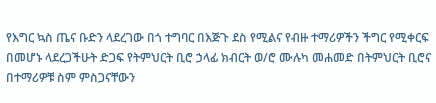የእግር ኳስ ጤና ቡድን ላደረገው በጎ ተግባር በእጅጉ ደስ የሚልና የብዙ ተማሪዎችን ችግር የሚቀርፍ በመሆኑ ላደረጋችሁት ድጋፍ የትምህርት ቢሮ ኃላፊ ክብርት ወ/ሮ ሙሉካ መሐመድ በትምህርት ቢሮና በተማሪዎቹ ስም ምስጋናቸውን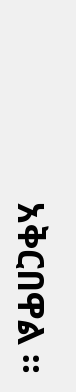አቅርበዋል ።